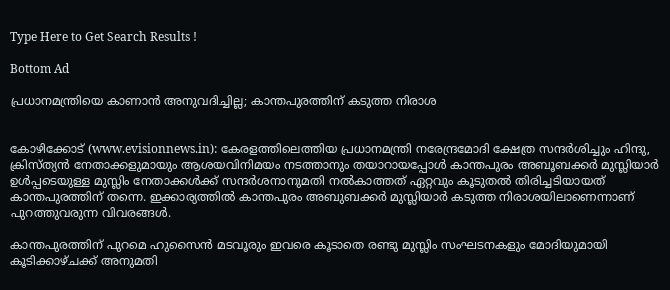Type Here to Get Search Results !

Bottom Ad

പ്രധാനമന്ത്രിയെ കാണാന്‍ അനുവദിച്ചില്ല; കാന്തപുരത്തിന് കടുത്ത നിരാശ


കോഴിക്കോട് (www.evisionnews.in): കേരളത്തിലെത്തിയ പ്രധാനമന്ത്രി നരേന്ദ്രമോദി ക്ഷേത്ര സന്ദര്‍ശിച്ചും ഹിന്ദു, ക്രിസ്ത്യന്‍ നേതാക്കളുമായും ആശയവിനിമയം നടത്താനും തയാറായപ്പോള്‍ കാന്തപുരം അബൂബക്കര്‍ മുസ്ലിയാര്‍ ഉള്‍പ്പടെയുള്ള മുസ്ലിം നേതാക്കള്‍ക്ക് സന്ദര്‍ശനാനുമതി നല്‍കാത്തത് ഏറ്റവും കൂടുതല്‍ തിരിച്ചടിയായത് കാന്തപുരത്തിന് തന്നെ. ഇക്കാര്യത്തില്‍ കാന്തപുരം അബുബക്കര്‍ മുസ്ലിയാര്‍ കടുത്ത നിരാശയിലാണെന്നാണ് പുറത്തുവരുന്ന വിവരങ്ങള്‍.

കാന്തപുരത്തിന് പുറമെ ഹുസൈന്‍ മടവൂരും ഇവരെ കൂടാതെ രണ്ടു മുസ്ലിം സംഘടനകളും മോദിയുമായി കൂടിക്കാഴ്ചക്ക് അനുമതി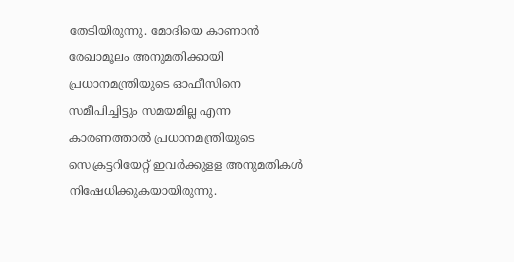തേടിയിരുന്നു. മോദിയെ കാണാന്‍ രേഖാമൂലം അനുമതിക്കായി പ്രധാനമന്ത്രിയുടെ ഓഫീസിനെ സമീപിച്ചിട്ടും സമയമില്ല എന്ന കാരണത്താല്‍ പ്രധാനമന്ത്രിയുടെ സെക്രട്ടറിയേറ്റ് ഇവര്‍ക്കുളള അനുമതികള്‍ നിഷേധിക്കുകയായിരുന്നു.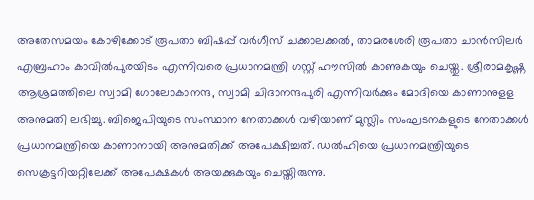അതേസമയം കോഴിക്കോട് രൂപതാ ബിഷപ്പ് വര്‍ഗീസ് ചക്കാലക്കല്‍, താമരശേരി രൂപതാ ചാന്‍സിലര്‍ എബ്രഹാം കാവില്‍പുരയിടം എന്നിവരെ പ്രധാനമന്ത്രി ഗസ്റ്റ് ഹൗസില്‍ കാണുകയും ചെയ്തു. ശ്രീരാമകൃഷ്ണ ആശ്രമത്തിലെ സ്വാമി ഗോലോകാനന്ദ, സ്വാമി ചിദാനന്ദപുരി എന്നിവര്‍ക്കും മോദിയെ കാണാനുളള അനുമതി ലഭിച്ചു. ബിജെപിയുടെ സംസ്ഥാന നേതാക്കള്‍ വഴിയാണ് മുസ്ലിം സംഘടനകളുടെ നേതാക്കള്‍ പ്രധാനമന്ത്രിയെ കാണാനായി അനുമതിക്ക് അപേക്ഷിച്ചത്. ഡല്‍ഹിയെ പ്രധാനമന്ത്രിയുടെ സെക്രട്ടറിയറ്റിലേക്ക് അപേക്ഷകള്‍ അയക്കുകയും ചെയ്തിരുന്നു.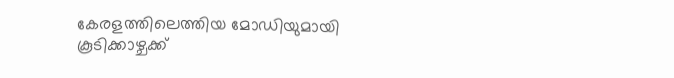കേരളത്തിലെത്തിയ മോഡിയുമായി കൂടിക്കാഴ്ചക്ക്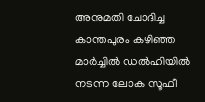അനുമതി ചോദിച്ച കാന്തപുരം കഴിഞ്ഞ മാര്‍ച്ചില്‍ ഡല്‍ഹിയില്‍ നടന്ന ലോക സൂഫീ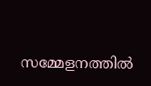സമ്മേളനത്തില്‍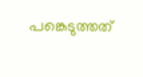പങ്കെടുത്തത്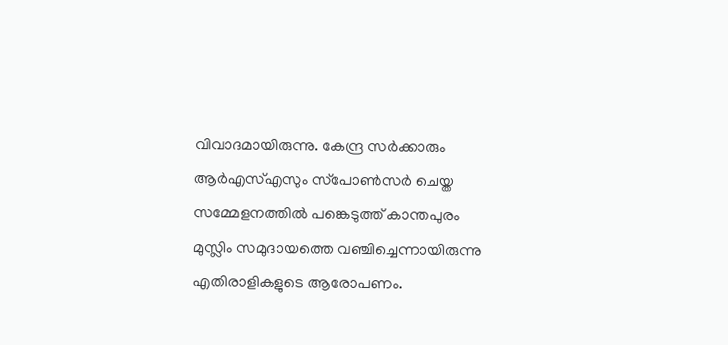വിവാദമായിരുന്നു. കേന്ദ്ര സര്‍ക്കാരും ആര്‍എസ്എസും സ്‌പോണ്‍സര്‍ ചെയ്ത സമ്മേളനത്തില്‍ പങ്കെടുത്ത് കാന്തപുരം മുസ്ലിം സമുദായത്തെ വഞ്ചിച്ചെന്നായിരുന്നു എതിരാളികളുടെ ആരോപണം.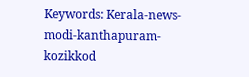Keywords: Kerala-news-modi-kanthapuram-kozikkod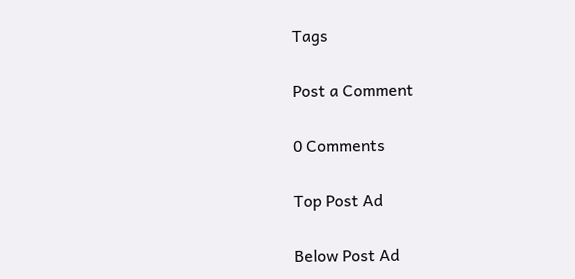Tags

Post a Comment

0 Comments

Top Post Ad

Below Post Ad